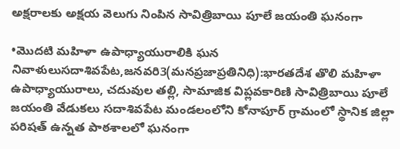అక్షరాలకు అక్షయ వెలుగు నింపిన సావిత్రిబాయి పూలే జయంతి ఘనంగా

•మొదటి మహిళా ఉపాధ్యాయురాలికి ఘన నివాళులుసదాశివపేట,జనవరి3(మనప్రజాప్రతినిధి):భారతదేశ తొలి మహిళా ఉపాధ్యాయురాలు, చదువుల తల్లి, సామాజిక విప్లవకారిణి సావిత్రిబాయి పూలే జయంతి వేడుకలు సదాశివపేట మండలంలోని కోనాపూర్ గ్రామంలో స్థానిక జిల్లా పరిషత్ ఉన్నత పాఠశాలలో ఘనంగా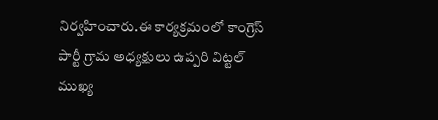నిర్వహించారు.ఈ కార్యక్రమంలో కాంగ్రెస్ పార్టీ గ్రామ అధ్యక్షులు ఉప్పరి విట్టల్ ముఖ్య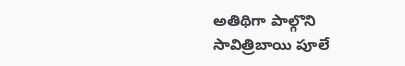అతిథిగా పాల్గొని సావిత్రిబాయి పూలే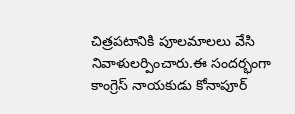చిత్రపటానికి పూలమాలలు వేసి నివాళులర్పించారు.ఈ సందర్భంగా కాంగ్రెస్ నాయకుడు కోనాపూర్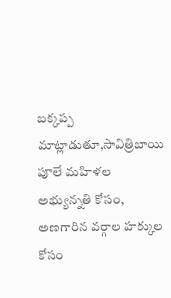బక్కప్ప మాట్లాడుతూ,సావిత్రిబాయి పూలే మహిళల అభ్యున్నతి కోసం, అణగారిన వర్గాల హక్కుల కోసం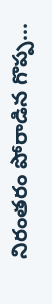నిరంతరం పోరాడిన గొప్ప...